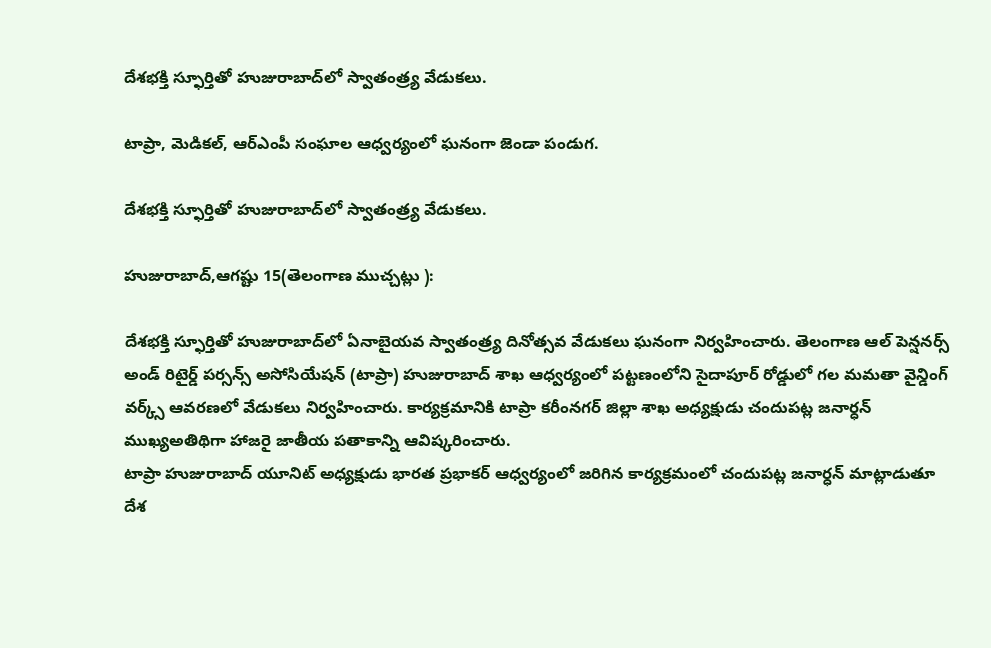దేశభక్తి స్ఫూర్తితో హుజురాబాద్‌లో స్వాతంత్ర్య వేడుకలు.

టాప్రా, మెడికల్, ఆర్‌ఎంపీ సంఘాల ఆధ్వర్యంలో ఘనంగా జెండా పండుగ.

దేశభక్తి స్ఫూర్తితో హుజురాబాద్‌లో స్వాతంత్ర్య వేడుకలు.

హుజురాబాద్,ఆగష్టు 15(తెలంగాణ ముచ్చట్లు ):

దేశభక్తి స్ఫూర్తితో హుజురాబాద్‌లో ఏనాబైయవ స్వాతంత్ర్య దినోత్సవ వేడుకలు ఘనంగా నిర్వహించారు. తెలంగాణ ఆల్ పెన్షనర్స్ అండ్ రిటైర్డ్ పర్సన్స్ అసోసియేషన్ (టాప్రా) హుజురాబాద్ శాఖ ఆధ్వర్యంలో పట్టణంలోని సైదాపూర్ రోడ్డులో గల మమతా వైన్డింగ్ వర్క్స్ ఆవరణలో వేడుకలు నిర్వహించారు. కార్యక్రమానికి టాప్రా కరీంనగర్ జిల్లా శాఖ అధ్యక్షుడు చందుపట్ల జనార్ధన్ ముఖ్యఅతిథిగా హాజరై జాతీయ పతాకాన్ని ఆవిష్కరించారు.
టాప్రా హుజురాబాద్ యూనిట్ అధ్యక్షుడు భారత ప్రభాకర్ ఆధ్వర్యంలో జరిగిన కార్యక్రమంలో చందుపట్ల జనార్ధన్ మాట్లాడుతూ దేశ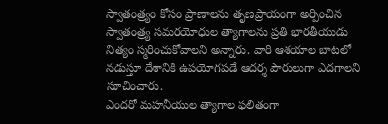స్వాతంత్ర్యం కోసం ప్రాణాలను తృణప్రాయంగా అర్పించిన స్వాతంత్ర్య సమరయోధుల త్యాగాలను ప్రతి భారతీయుడు నిత్యం స్మరించుకోవాలని అన్నారు. వారి ఆశయాల బాటలో నడుస్తూ దేశానికి ఉపయోగపడే ఆదర్శ పౌరులుగా ఎదగాలని సూచించారు.
ఎందరో మహనీయుల త్యాగాల ఫలితంగా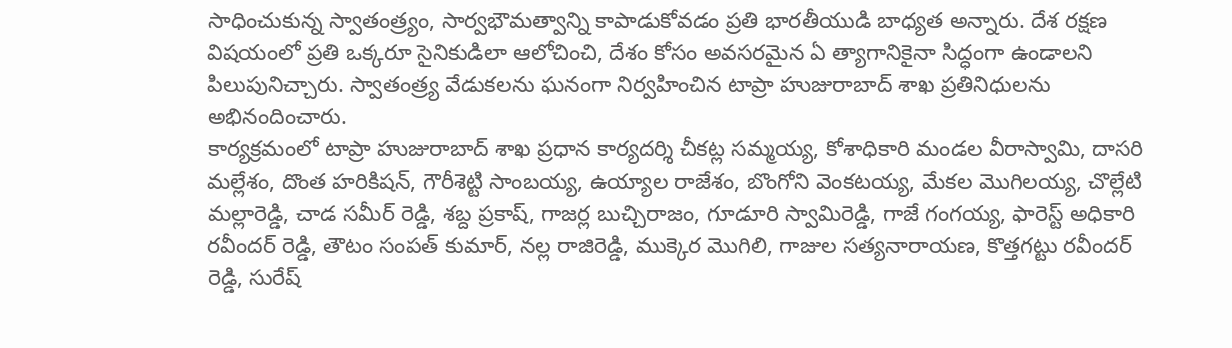సాధించుకున్న స్వాతంత్ర్యం, సార్వభౌమత్వాన్ని కాపాడుకోవడం ప్రతి భారతీయుడి బాధ్యత అన్నారు. దేశ రక్షణ విషయంలో ప్రతి ఒక్కరూ సైనికుడిలా ఆలోచించి, దేశం కోసం అవసరమైన ఏ త్యాగానికైనా సిద్ధంగా ఉండాలని పిలుపునిచ్చారు. స్వాతంత్ర్య వేడుకలను ఘనంగా నిర్వహించిన టాప్రా హుజురాబాద్ శాఖ ప్రతినిధులను అభినందించారు.
కార్యక్రమంలో టాప్రా హుజురాబాద్ శాఖ ప్రధాన కార్యదర్శి చీకట్ల సమ్మయ్య, కోశాధికారి మండల వీరాస్వామి, దాసరి మల్లేశం, దొంత హరికిషన్, గౌరీశెట్టి సాంబయ్య, ఉయ్యాల రాజేశం, బొంగోని వెంకటయ్య, మేకల మొగిలయ్య, చొల్లేటి మల్లారెడ్డి, చాడ సమీర్ రెడ్డి, శబ్ద ప్రకాష్, గాజర్ల బుచ్చిరాజం, గూడూరి స్వామిరెడ్డి, గాజే గంగయ్య, ఫారెస్ట్ అధికారి రవీందర్ రెడ్డి, తౌటం సంపత్ కుమార్, నల్ల రాజిరెడ్డి, ముక్కెర మొగిలి, గాజుల సత్యనారాయణ, కొత్తగట్టు రవీందర్ రెడ్డి, సురేష్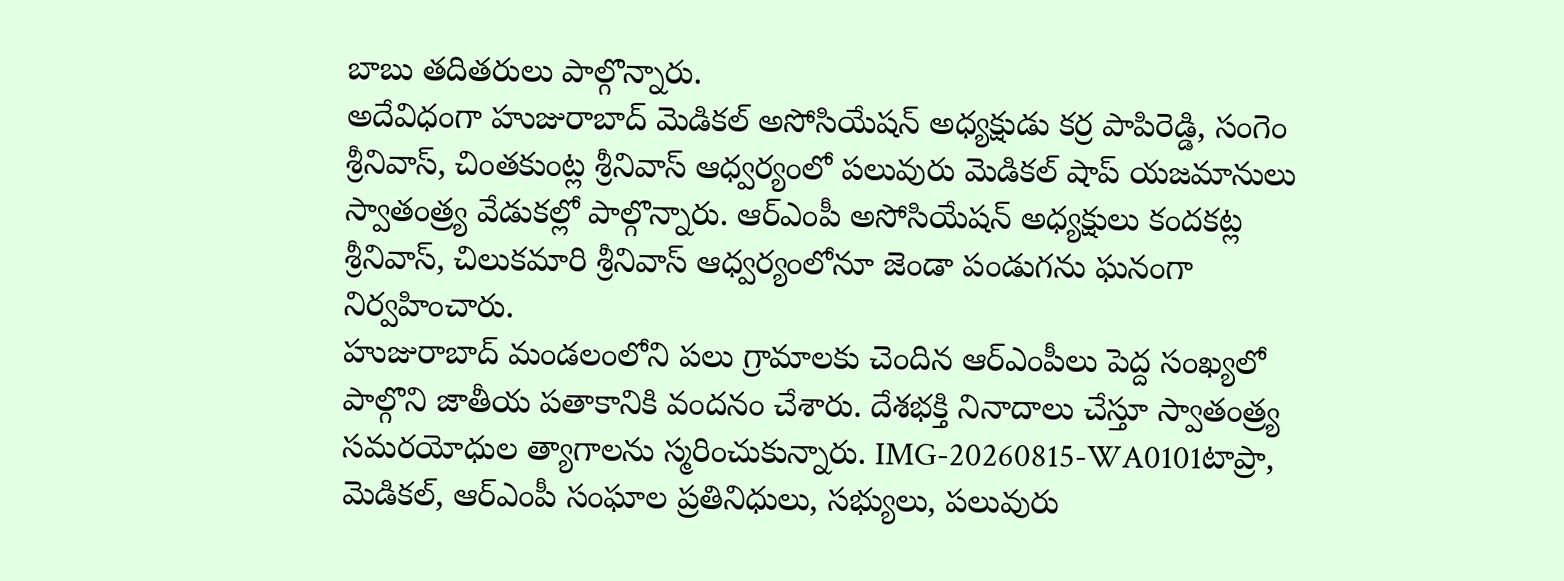బాబు తదితరులు పాల్గొన్నారు.
అదేవిధంగా హుజురాబాద్ మెడికల్ అసోసియేషన్ అధ్యక్షుడు కర్ర పాపిరెడ్డి, సంగెం శ్రీనివాస్, చింతకుంట్ల శ్రీనివాస్ ఆధ్వర్యంలో పలువురు మెడికల్ షాప్ యజమానులు స్వాతంత్ర్య వేడుకల్లో పాల్గొన్నారు. ఆర్‌ఎంపీ అసోసియేషన్ అధ్యక్షులు కందకట్ల శ్రీనివాస్, చిలుకమారి శ్రీనివాస్ ఆధ్వర్యంలోనూ జెండా పండుగను ఘనంగా నిర్వహించారు.
హుజురాబాద్ మండలంలోని పలు గ్రామాలకు చెందిన ఆర్‌ఎంపీలు పెద్ద సంఖ్యలో పాల్గొని జాతీయ పతాకానికి వందనం చేశారు. దేశభక్తి నినాదాలు చేస్తూ స్వాతంత్ర్య సమరయోధుల త్యాగాలను స్మరించుకున్నారు. IMG-20260815-WA0101టాప్రా, మెడికల్, ఆర్‌ఎంపీ సంఘాల ప్రతినిధులు, సభ్యులు, పలువురు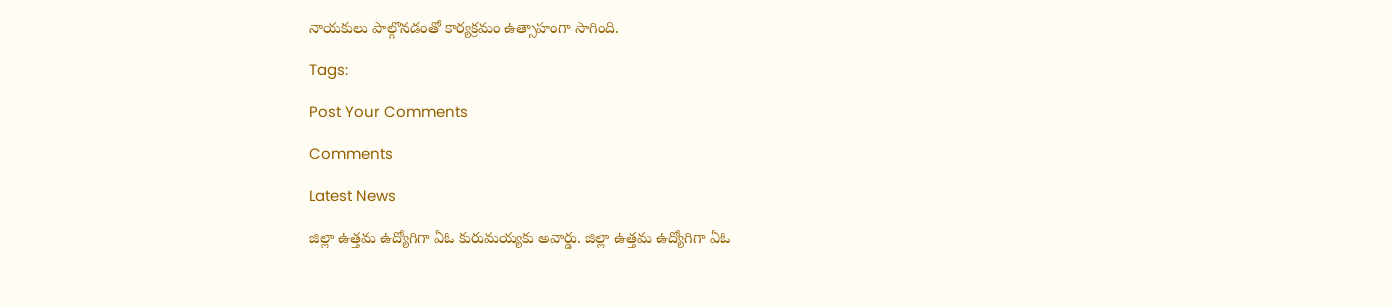నాయకులు పాల్గొనడంతో కార్యక్రమం ఉత్సాహంగా సాగింది.

Tags:

Post Your Comments

Comments

Latest News

జిల్లా ఉత్తమ ఉద్యోగిగా ఏఓ కురుమయ్యకు అవార్డు. జిల్లా ఉత్తమ ఉద్యోగిగా ఏఓ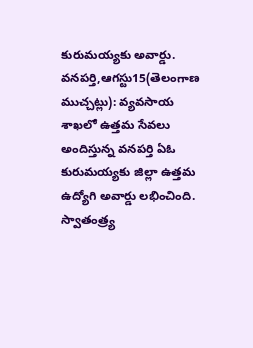కురుమయ్యకు అవార్డు.
వనపర్తి,ఆగస్టు15(తెలంగాణ ముచ్చట్లు): వ్యవసాయ శాఖలో ఉత్తమ సేవలు అందిస్తున్న వనపర్తి ఏఓ కురుమయ్యకు జిల్లా ఉత్తమ ఉద్యోగి అవార్డు లభించింది. స్వాతంత్ర్య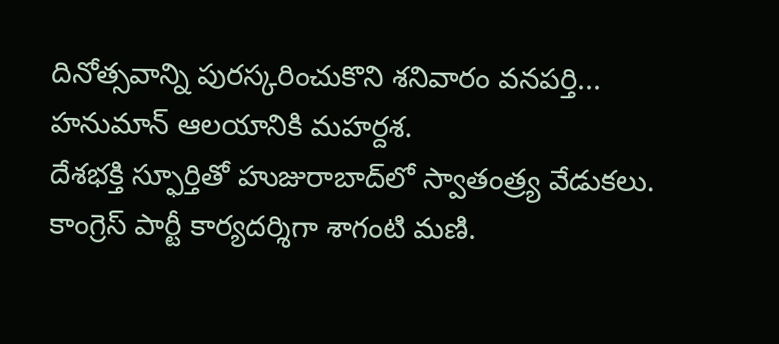దినోత్సవాన్ని పురస్కరించుకొని శనివారం వనపర్తి...
హనుమాన్ ఆలయానికి మహర్దశ.
దేశభక్తి స్ఫూర్తితో హుజురాబాద్‌లో స్వాతంత్ర్య వేడుకలు.
కాంగ్రెస్ పార్టీ కార్యదర్శిగా శాగంటి మణి.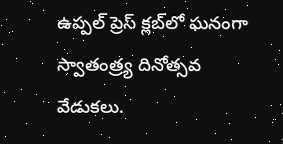ఉప్పల్ ప్రెస్ క్లబ్‌లో ఘనంగా స్వాతంత్ర్య దినోత్సవ వేడుకలు.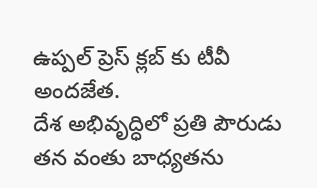ఉప్పల్ ప్రెస్ క్లబ్‌ కు టీవీ అందజేత.
దేశ అభివృద్ధిలో ప్రతి పౌరుడు తన వంతు బాధ్యతను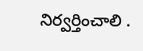నిర్వర్తించాలి .